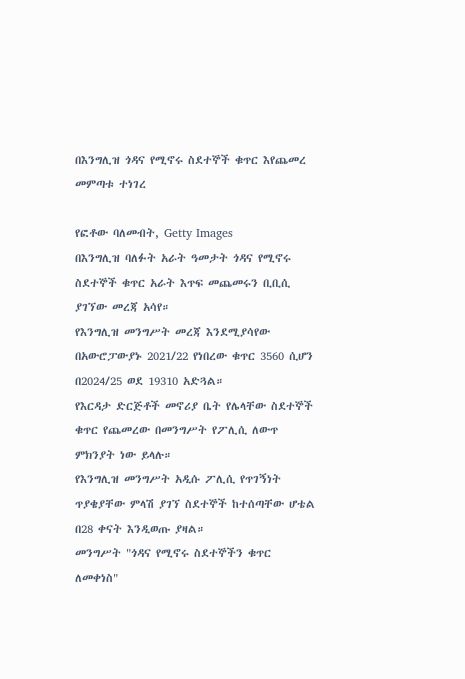በእንግሊዝ ጎዳና የሚኖሩ ስደተኞች ቁጥር እየጨመረ መምጣቱ ተነገረ

የፎቶው ባለመብት, Getty Images
በእንግሊዝ ባለፉት አራት ዓመታት ጎዳና የሚኖሩ ስደተኞች ቁጥር አራት እጥፍ መጨመሩን ቢቢሲ ያገኘው መረጃ አሳየ።
የእንግሊዝ መንግሥት መረጃ እንደሚያሳየው በአውሮፓውያኑ 2021/22 የነበረው ቁጥር 3560 ሲሆን በ2024/25 ወደ 19310 አድጓል።
የእርዳታ ድርጅቶች መኖሪያ ቤት የሌላቸው ስደተኞች ቁጥር የጨመረው በመንግሥት የፖሊሲ ለውጥ ምክንያት ነው ይላሉ።
የእንግሊዝ መንግሥት አዲሱ ፖሊሲ የጥገኝነት ጥያቄያቸው ምላሽ ያገኘ ስደተኞች ከተሰጣቸው ሆቴል በ28 ቀናት እንዲወጡ ያዛል።
መንግሥት "ጎዳና የሚኖሩ ስደተኞችን ቁጥር ለመቀነስ"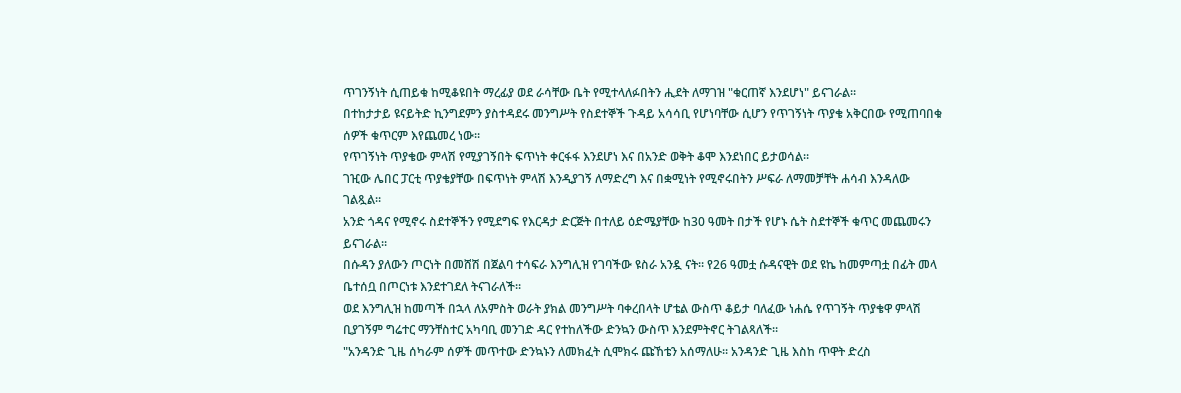ጥገንኝነት ሲጠይቁ ከሚቆዩበት ማረፊያ ወደ ራሳቸው ቤት የሚተላለፉበትን ሒደት ለማገዝ "ቁርጠኛ እንደሆነ" ይናገራል።
በተከታታይ ዩናይትድ ኪንግደምን ያስተዳደሩ መንግሥት የስደተኞች ጉዳይ አሳሳቢ የሆነባቸው ሲሆን የጥገኝነት ጥያቄ አቅርበው የሚጠባበቁ ሰዎች ቁጥርም እየጨመረ ነው።
የጥገኝነት ጥያቄው ምላሽ የሚያገኝበት ፍጥነት ቀርፋፋ እንደሆነ እና በአንድ ወቅት ቆሞ እንደነበር ይታወሳል።
ገዢው ሌበር ፓርቲ ጥያቄያቸው በፍጥነት ምላሽ እንዲያገኝ ለማድረግ እና በቋሚነት የሚኖሩበትን ሥፍራ ለማመቻቸት ሐሳብ እንዳለው ገልጿል።
አንድ ጎዳና የሚኖሩ ስደተኞችን የሚደግፍ የእርዳታ ድርጅት በተለይ ዕድሜያቸው ከ30 ዓመት በታች የሆኑ ሴት ስደተኞች ቁጥር መጨመሩን ይናገራል።
በሱዳን ያለውን ጦርነት በመሸሽ በጀልባ ተሳፍራ እንግሊዝ የገባችው ዩስራ አንዷ ናት። የ26 ዓመቷ ሱዳናዊት ወደ ዩኬ ከመምጣቷ በፊት መላ ቤተሰቧ በጦርነቱ እንደተገደለ ትናገራለች።
ወደ እንግሊዝ ከመጣች በኋላ ለአምስት ወራት ያክል መንግሥት ባቀረበላት ሆቴል ውስጥ ቆይታ ባለፈው ነሐሴ የጥገኝት ጥያቄዋ ምላሽ ቢያገኝም ግሬተር ማንቸስተር አካባቢ መንገድ ዳር የተከለችው ድንኳን ውስጥ እንደምትኖር ትገልጻለች።
"አንዳንድ ጊዜ ሰካራም ሰዎች መጥተው ድንኳኑን ለመክፈት ሲሞክሩ ጩኸቴን አሰማለሁ። አንዳንድ ጊዜ እስከ ጥዋት ድረስ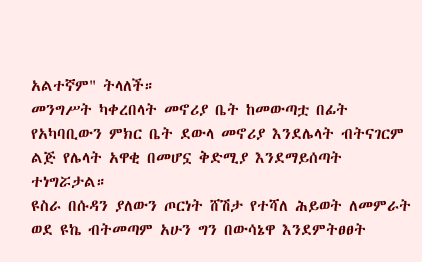አልተኛም" ትላለች።
መንግሥት ካቀረበላት መኖሪያ ቤት ከመውጣቷ በፊት የአካባቢውን ምክር ቤት ደውላ መኖሪያ እንደሌላት ብትናገርም ልጅ የሌላት አዋቂ በመሆኗ ቅድሚያ እንደማይሰጣት ተነግሯታል።
ዩስራ በሱዳን ያለውን ጦርነት ሸሽታ የተሻለ ሕይወት ለመምራት ወደ ዩኬ ብትመጣም አሁን ግን በውሳኔዋ እንደምትፀፀት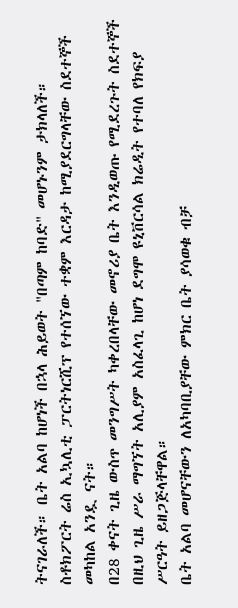ትናገራለች። ቤት አልባ ከሆነች በኋላ ሕይወት "በጣም ከባድ" መሆኑንም ታክላለች።
ስቶክፖርት ሬስ ኢኳሊቲ ፓርትነርሺፕ የተሰኘው ተቋም እርዳታ ከሚያደርግላቸው ስደተኞች መካከል አንዷ ናት።
በ28 ቀናት ጊዜ ውስጥ መንግሥት ካቀረበላቸው መኖሪያ ቤት እንዲወጡ የሚደረጉት ስደተኞች በዚህ ጊዜ ሥራ ማግኘት አሊያም አስፈላጊ ከሆነ ደግሞ ዩኒቨርሳል ክሬዲት የተባለ የክፍያ ሥርዓት ይዘጋጅላቸዋል።
ቤት አልባ መሆናቸውን ለአካባቢያቸው ምክር ቤት ያሳወቁ ብቻ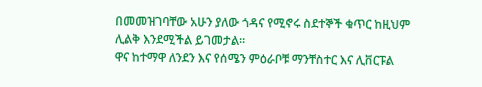በመመዝገባቸው አሁን ያለው ጎዳና የሚኖሩ ስደተኞች ቁጥር ከዚህም ሊልቅ እንደሚችል ይገመታል።
ዋና ከተማዋ ለንደን እና የሰሜን ምዕራቦቹ ማንቸስተር እና ሊቨርፑል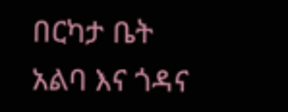በርካታ ቤት አልባ እና ጎዳና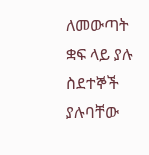ለመውጣት ቋፍ ላይ ያሉ ስደተኞች ያሉባቸው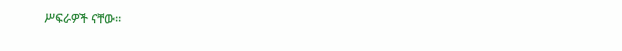ሥፍራዎች ናቸው።